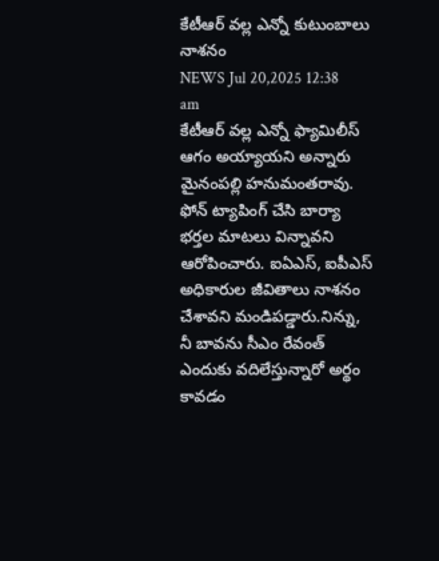కేటీఆర్ వల్ల ఎన్నో కుటుంబాలు నాశనం
NEWS Jul 20,2025 12:38 am
కేటీఆర్ వల్ల ఎన్నో ఫ్యామిలీస్ ఆగం అయ్యాయని అన్నారు మైనంపల్లి హనుమంతరావు. ఫోన్ ట్యాపింగ్ చేసి బార్యా భర్తల మాటలు విన్నావని ఆరోపించారు. ఐఏఎస్, ఐపీఎస్ అధికారుల జీవితాలు నాశనం చేశావని మండిపడ్డారు.నిన్ను, నీ బావను సీఎం రేవంత్ ఎందుకు వదిలేస్తున్నారో అర్థం కావడం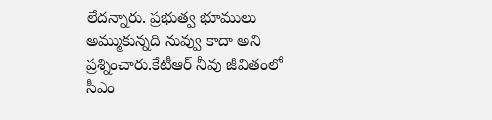లేదన్నారు. ప్రభుత్వ భూములు అమ్ముకున్నది నువ్వు కాదా అని ప్రశ్నించారు.కేటీఆర్ నీవు జీవితంలో సీఎం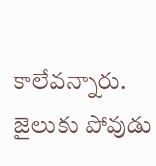కాలేవన్నారు. జైలుకు పోవుడు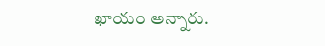ఖాయం అన్నారు.